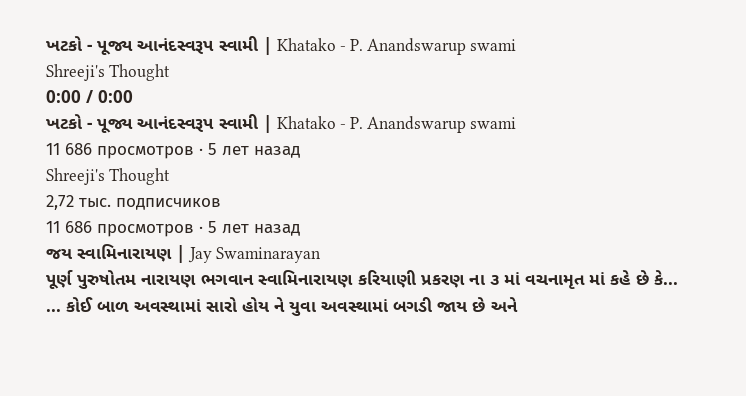ખટકો - પૂજ્ય આનંદસ્વરૂપ સ્વામી | Khatako - P. Anandswarup swami
Shreeji's Thought
0:00 / 0:00
ખટકો - પૂજ્ય આનંદસ્વરૂપ સ્વામી | Khatako - P. Anandswarup swami
11 686 просмотров · 5 лет назад
Shreeji's Thought
2,72 тыс. подписчиков
11 686 просмотров · 5 лет назад
જય સ્વામિનારાયણ | Jay Swaminarayan
પૂર્ણ પુરુષોતમ નારાયણ ભગવાન સ્વામિનારાયણ કરિયાણી પ્રકરણ ના ૩ માં વચનામૃત માં કહે છે કે...
... કોઈ બાળ અવસ્થામાં સારો હોય ને યુવા અવસ્થામાં બગડી જાય છે અને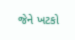જેને ખટકો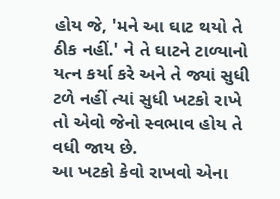હોય જે, 'મને આ ઘાટ થયો તે ઠીક નહીં.' ને તે ઘાટને ટાળ્યાનો યત્ન કર્યા કરે અને તે જ્યાં સુધી ટળે નહીં ત્યાં સુધી ખટકો રાખે તો એવો જેનો સ્વભાવ હોય તે વધી જાય છે.
આ ખટકો કેવો રાખવો એના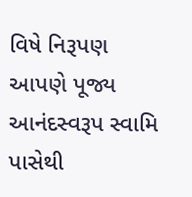વિષે નિરૂપણ આપણે પૂજ્ય આનંદસ્વરૂપ સ્વામિ પાસેથી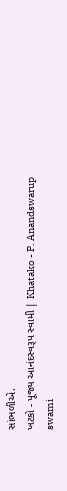સાંભળીએ.
ખટકો - પૂજ્ય આનંદસ્વરૂપ સ્વામી | Khatako - P. Anandswarup swami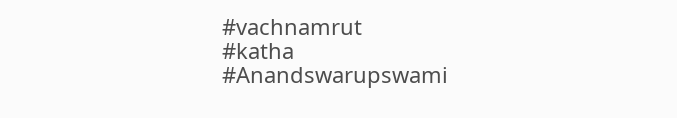#vachnamrut
#katha
#Anandswarupswami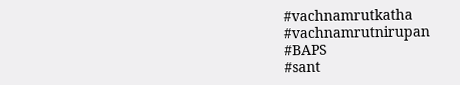#vachnamrutkatha
#vachnamrutnirupan
#BAPS
#sant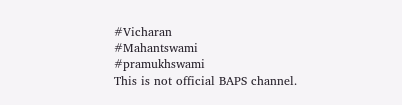#Vicharan
#Mahantswami
#pramukhswami
This is not official BAPS channel.